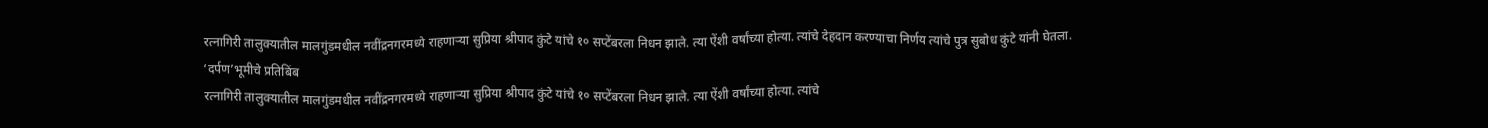रत्नागिरी तालुक्यातील मालगुंडमधील नवींद्रनगरमध्ये राहणाऱ्या सुप्रिया श्रीपाद कुंटे यांचे १० सप्टेंबरला निधन झाले. त्या ऐंशी वर्षांच्या होत्या. त्यांचे देहदान करण्याचा निर्णय त्यांचे पुत्र सुबोध कुंटे यांनी घेतला.
‘दर्पण’भूमीचे प्रतिबिंब
रत्नागिरी तालुक्यातील मालगुंडमधील नवींद्रनगरमध्ये राहणाऱ्या सुप्रिया श्रीपाद कुंटे यांचे १० सप्टेंबरला निधन झाले. त्या ऐंशी वर्षांच्या होत्या. त्यांचे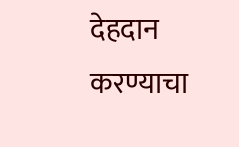देहदान करण्याचा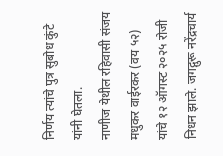निर्णय त्यांचे पुत्र सुबोध कुंटे यांनी घेतला.
नाणीज येथील रहिवासी संजय मधुकर वाईरकर (वय ५२) यांचे १२ ऑगस्ट २०२५ रोजी निधन झाले. जगद्गुरू नरेंद्रचार्य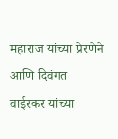महाराज यांच्या प्रेरणेने आणि दिवंगत वाईरकर यांच्या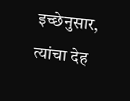इच्छेनुसार, त्यांचा देह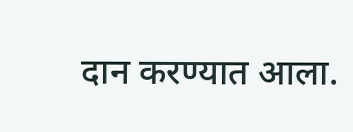दान करण्यात आला.